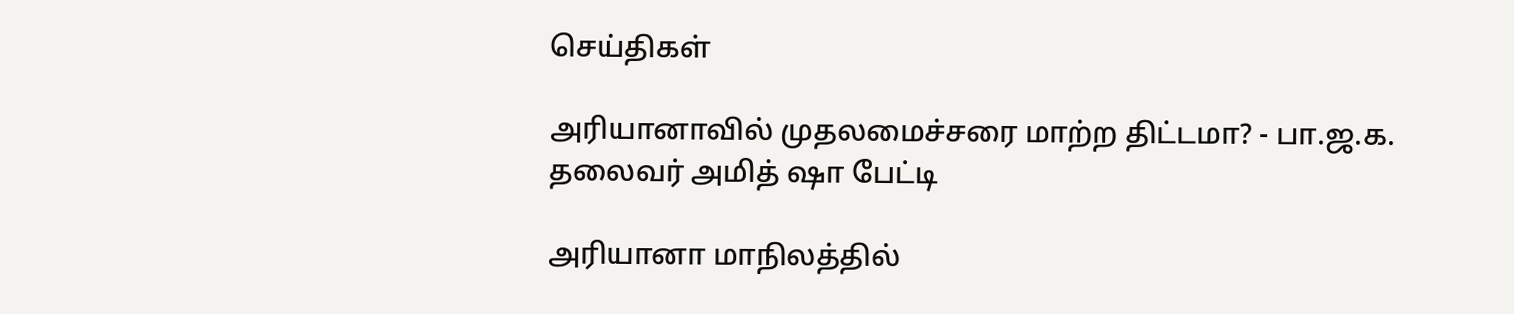செய்திகள்

அரியானாவில் முதலமைச்சரை மாற்ற திட்டமா? - பா.ஜ.க. தலைவர் அமித் ஷா பேட்டி

அரியானா மாநிலத்தில்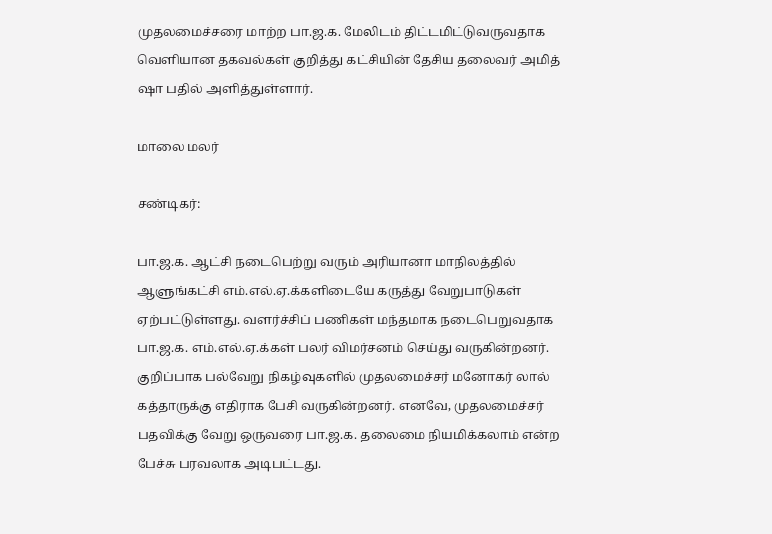முதலமைச்சரை மாற்ற பா.ஜ.க. மேலிடம் திட்டமிட்டுவருவதாக வெளியான தகவல்கள் குறித்து கட்சியின் தேசிய தலைவர் அமித் ஷா பதில் அளித்துள்ளார்.

மாலை மலர்

சண்டிகர்:

பா.ஜ.க. ஆட்சி நடைபெற்று வரும் அரியானா மாநிலத்தில் ஆளுங்கட்சி எம்.எல்.ஏ.க்களிடையே கருத்து வேறுபாடுகள் ஏற்பட்டுள்ளது. வளர்ச்சிப் பணிகள் மந்தமாக நடைபெறுவதாக பா.ஜ.க. எம்.எல்.ஏ.க்கள் பலர் விமர்சனம் செய்து வருகின்றனர். குறிப்பாக பல்வேறு நிகழ்வுகளில் முதலமைச்சர் மனோகர் லால் கத்தாருக்கு எதிராக பேசி வருகின்றனர். எனவே, முதலமைச்சர் பதவிக்கு வேறு ஒருவரை பா.ஜ.க. தலைமை நியமிக்கலாம் என்ற பேச்சு பரவலாக அடிபட்டது.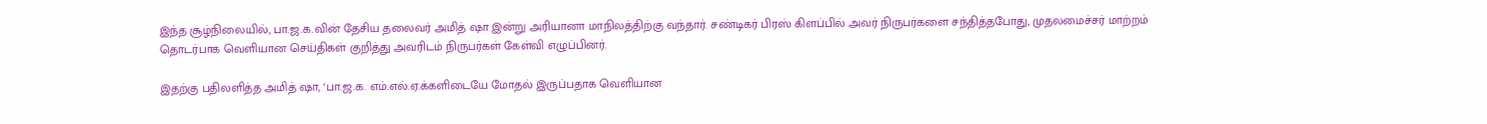இந்த சூழ்நிலையில், பா.ஜ.க.வின் தேசிய தலைவர் அமித் ஷா இன்று அரியானா மாநிலத்திற்கு வந்தார். சண்டிகர் பிரஸ் கிளப்பில் அவர் நிருபர்களை சந்தித்தபோது, முதலமைச்சர் மாற்றம் தொடர்பாக வெளியான செய்திகள் குறித்து அவரிடம் நிருபர்கள் கேள்வி எழுப்பினர்.

இதற்கு பதிலளித்த அமித் ஷா, ‘பா.ஜ.க. எம்.எல்.ஏ.க்களிடையே மோதல் இருப்பதாக வெளியான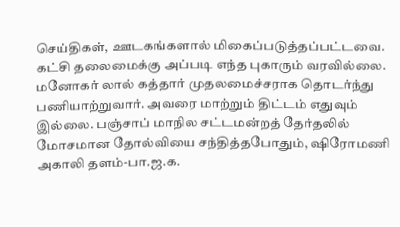செய்திகள், ஊடகங்களால் மிகைப்படுத்தப்பட்டவை. கட்சி தலைமைக்கு அப்படி எந்த புகாரும் வரவில்லை. மனோகர் லால் கத்தார் முதலமைச்சராக தொடர்ந்து பணியாற்றுவார். அவரை மாற்றும் திட்டம் எதுவும் இல்லை. பஞ்சாப் மாநில சட்டமன்றத் தேர்தலில் மோசமான தோல்வியை சந்தித்தபோதும், ஷிரோமணி அகாலி தளம்-பா.ஜ.க.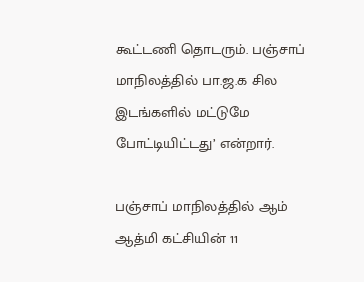கூட்டணி தொடரும். பஞ்சாப் மாநிலத்தில் பா.ஜ.க சில இடங்களில் மட்டுமே போட்டியிட்டது’ என்றார்.

பஞ்சாப் மாநிலத்தில் ஆம் ஆத்மி கட்சியின் 11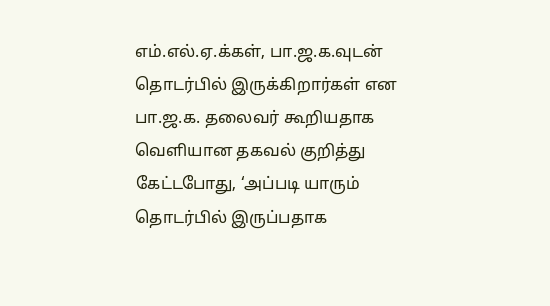எம்.எல்.ஏ.க்கள், பா.ஜ.க.வுடன் தொடர்பில் இருக்கிறார்கள் என பா.ஜ.க. தலைவர் கூறியதாக வெளியான தகவல் குறித்து கேட்டபோது, ‘அப்படி யாரும் தொடர்பில் இருப்பதாக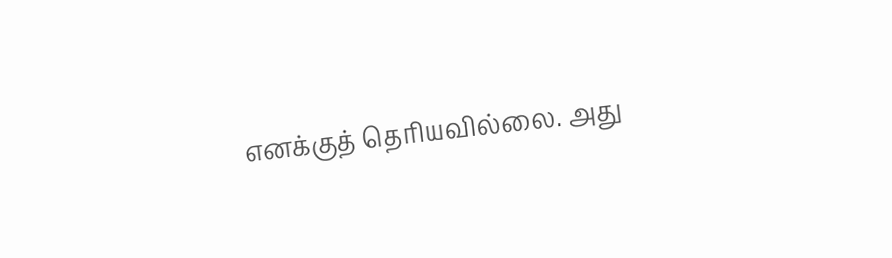எனக்குத் தெரியவில்லை. அது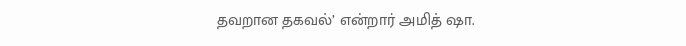தவறான தகவல்’ என்றார் அமித் ஷா.